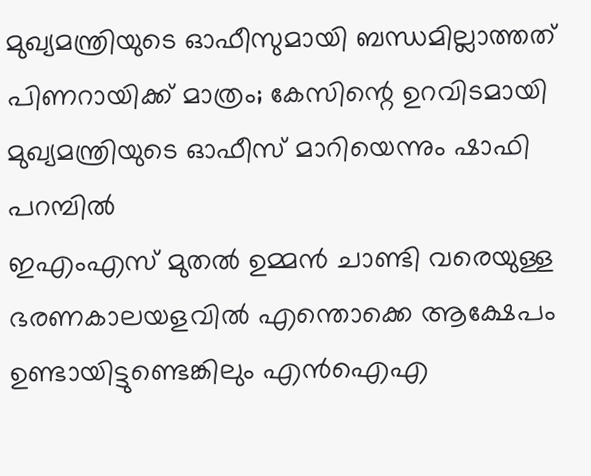മുഖ്യമന്ത്രിയുടെ ഓഫീസുമായി ബന്ധമില്ലാത്തത് പിണറായിക്ക് മാത്രം; കേസിന്റെ ഉറവിടമായി മുഖ്യമന്ത്രിയുടെ ഓഫീസ് മാറിയെന്നും ഷാഫി പറമ്പിൽ
ഇഎംഎസ് മുതൽ ഉമ്മൻ ചാണ്ടി വരെയുള്ള ഭരണകാലയളവിൽ എന്തൊക്കെ ആക്ഷേപം ഉണ്ടായിട്ടുണ്ടെങ്കിലും എൻഐഎ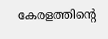കേരളത്തിന്റെ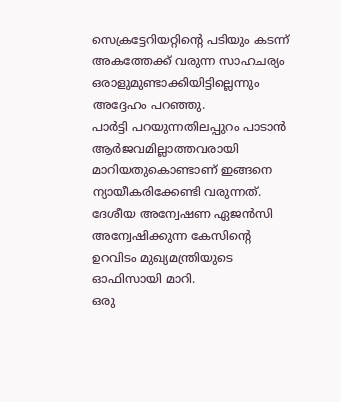സെക്രട്ടേറിയറ്റിന്റെ പടിയും കടന്ന് അകത്തേക്ക് വരുന്ന സാഹചര്യം ഒരാളുമുണ്ടാക്കിയിട്ടില്ലെന്നും അദ്ദേഹം പറഞ്ഞു.
പാർട്ടി പറയുന്നതിലപ്പുറം പാടാൻ ആർജവമില്ലാത്തവരായി മാറിയതുകൊണ്ടാണ് ഇങ്ങനെ ന്യായീകരിക്കേണ്ടി വരുന്നത്. ദേശീയ അന്വേഷണ ഏജൻസി അന്വേഷിക്കുന്ന കേസിന്റെ ഉറവിടം മുഖ്യമന്ത്രിയുടെ ഓഫിസായി മാറി.
ഒരു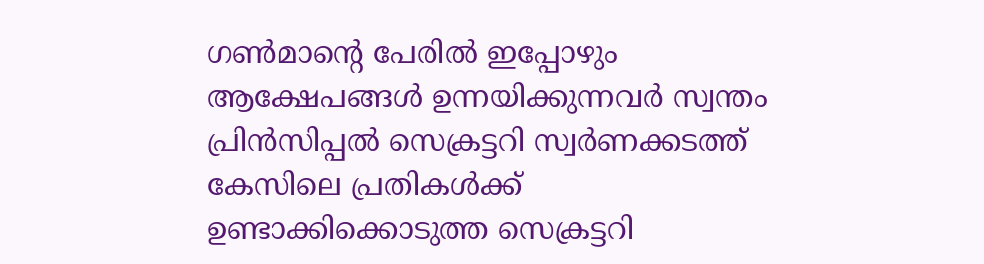ഗൺമാന്റെ പേരിൽ ഇപ്പോഴും ആക്ഷേപങ്ങൾ ഉന്നയിക്കുന്നവർ സ്വന്തം പ്രിൻസിപ്പൽ സെക്രട്ടറി സ്വർണക്കടത്ത് കേസിലെ പ്രതികൾക്ക് ഉണ്ടാക്കിക്കൊടുത്ത സെക്രട്ടറി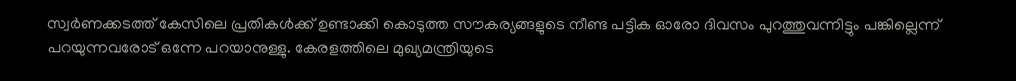സ്വർണക്കടത്ത് കേസിലെ പ്രതികൾക്ക് ഉണ്ടാക്കി കൊടുത്ത സൗകര്യങ്ങളുടെ നീണ്ട പട്ടിക ഓരോ ദിവസം പുറത്തുവന്നിട്ടും പങ്കില്ലെന്ന് പറയുന്നവരോട് ഒന്നേ പറയാനുള്ളു. കേരളത്തിലെ മുഖ്യമന്ത്രിയുടെ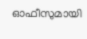ഓഫീസുമായി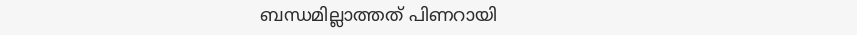ബന്ധമില്ലാത്തത് പിണറായി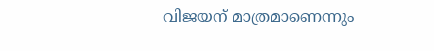വിജയന് മാത്രമാണെന്നും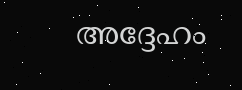അദ്ദേഹം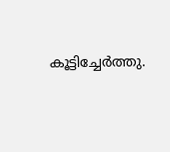കൂട്ടിച്ചേർത്തു.